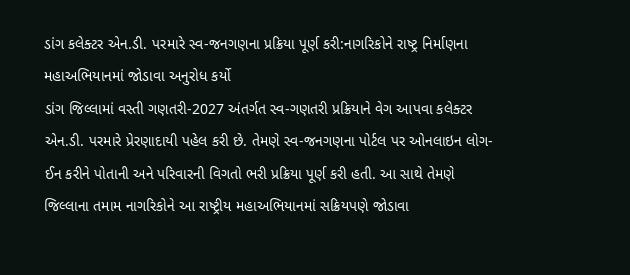ડાંગ કલેક્ટર એન.ડી. પરમારે સ્વ-જનગણના પ્રક્રિયા પૂર્ણ કરી:નાગરિકોને રાષ્ટ્ર નિર્માણના મહાઅભિયાનમાં જોડાવા અનુરોધ કર્યો
ડાંગ જિલ્લામાં વસ્તી ગણતરી-2027 અંતર્ગત સ્વ-ગણતરી પ્રક્રિયાને વેગ આપવા કલેક્ટર એન.ડી. પરમારે પ્રેરણાદાયી પહેલ કરી છે. તેમણે સ્વ-જનગણના પોર્ટલ પર ઓનલાઇન લોગ-ઈન કરીને પોતાની અને પરિવારની વિગતો ભરી પ્રક્રિયા પૂર્ણ કરી હતી. આ સાથે તેમણે જિલ્લાના તમામ નાગરિકોને આ રાષ્ટ્રીય મહાઅભિયાનમાં સક્રિયપણે જોડાવા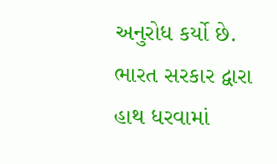અનુરોધ કર્યો છે. ભારત સરકાર દ્વારા હાથ ધરવામાં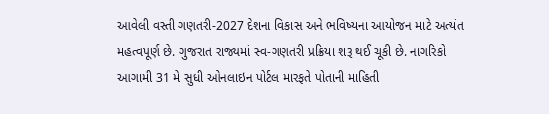આવેલી વસ્તી ગણતરી-2027 દેશના વિકાસ અને ભવિષ્યના આયોજન માટે અત્યંત મહત્વપૂર્ણ છે. ગુજરાત રાજ્યમાં સ્વ-ગણતરી પ્રક્રિયા શરૂ થઈ ચૂકી છે. નાગરિકો આગામી 31 મે સુધી ઓનલાઇન પોર્ટલ મારફતે પોતાની માહિતી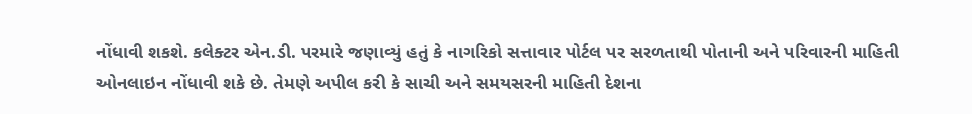નોંધાવી શકશે. કલેક્ટર એન.ડી. પરમારે જણાવ્યું હતું કે નાગરિકો સત્તાવાર પોર્ટલ પર સરળતાથી પોતાની અને પરિવારની માહિતી ઓનલાઇન નોંધાવી શકે છે. તેમણે અપીલ કરી કે સાચી અને સમયસરની માહિતી દેશના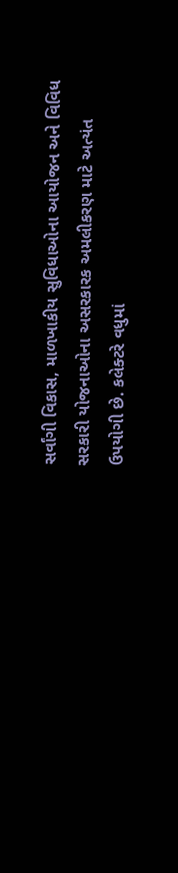સર્વાંગી વિકાસ, માળખાકીય સુવિધાઓના આયોજન અને વિવિધ સરકારી યોજનાઓના અસરકારક અમલીકરણ માટે અત્યંત ઉપયોગી છે. કલેક્ટરે વધુમાં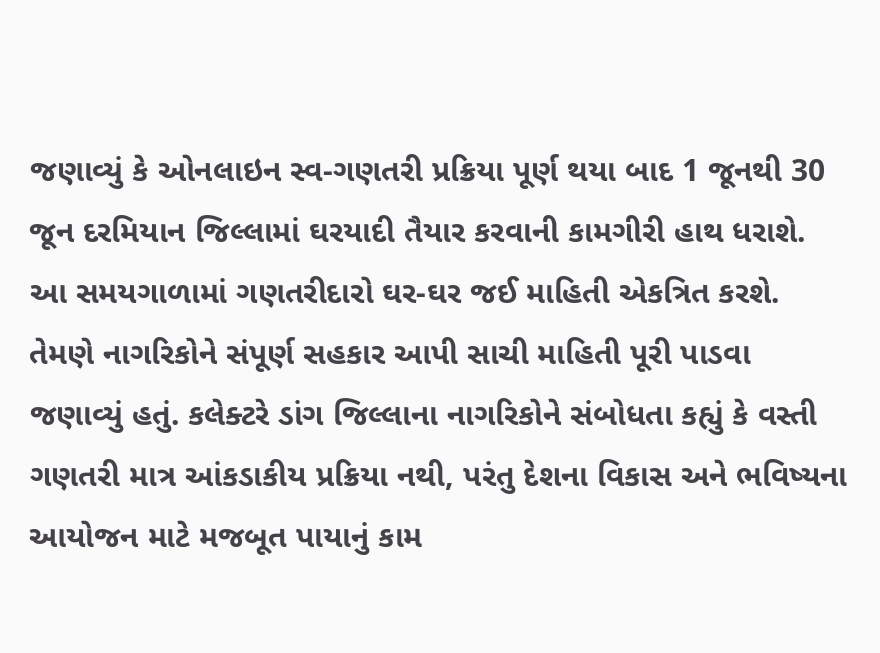જણાવ્યું કે ઓનલાઇન સ્વ-ગણતરી પ્રક્રિયા પૂર્ણ થયા બાદ 1 જૂનથી 30 જૂન દરમિયાન જિલ્લામાં ઘરયાદી તૈયાર કરવાની કામગીરી હાથ ધરાશે. આ સમયગાળામાં ગણતરીદારો ઘર-ઘર જઈ માહિતી એકત્રિત કરશે. તેમણે નાગરિકોને સંપૂર્ણ સહકાર આપી સાચી માહિતી પૂરી પાડવા જણાવ્યું હતું. કલેક્ટરે ડાંગ જિલ્લાના નાગરિકોને સંબોધતા કહ્યું કે વસ્તી ગણતરી માત્ર આંકડાકીય પ્રક્રિયા નથી, પરંતુ દેશના વિકાસ અને ભવિષ્યના આયોજન માટે મજબૂત પાયાનું કામ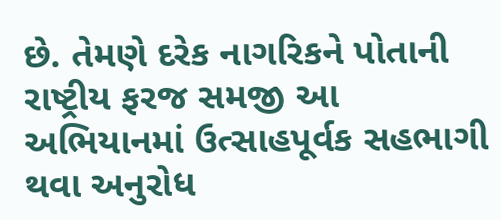છે. તેમણે દરેક નાગરિકને પોતાની રાષ્ટ્રીય ફરજ સમજી આ અભિયાનમાં ઉત્સાહપૂર્વક સહભાગી થવા અનુરોધ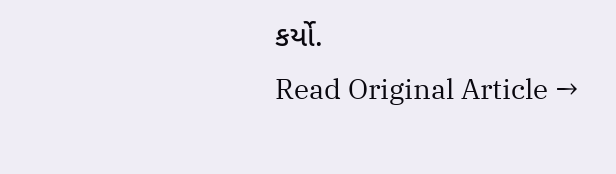કર્યો.
Read Original Article →